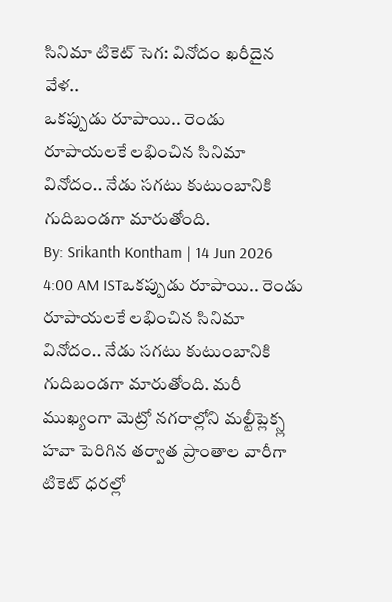సినిమా టికెట్ సెగ: వినోదం ఖరీదైన వేళ..
ఒకప్పుడు రూపాయి.. రెండు రూపాయలకే లభించిన సినిమా వినోదం.. నేడు సగటు కుటుంబానికి గుదిబండగా మారుతోంది.
By: Srikanth Kontham | 14 Jun 2026 4:00 AM ISTఒకప్పుడు రూపాయి.. రెండు రూపాయలకే లభించిన సినిమా వినోదం.. నేడు సగటు కుటుంబానికి గుదిబండగా మారుతోంది. మరీ ముఖ్యంగా మెట్రో నగరాల్లోని మల్టీప్లెక్స్ల హవా పెరిగిన తర్వాత ప్రాంతాల వారీగా టికెట్ ధరల్లో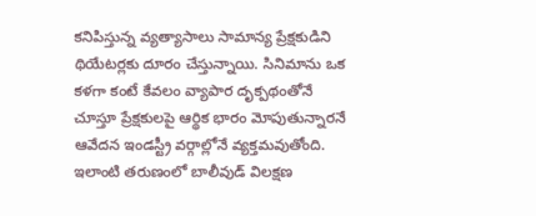కనిపిస్తున్న వ్యత్యాసాలు సామాన్య ప్రేక్షకుడిని థియేటర్లకు దూరం చేస్తున్నాయి. సినిమాను ఒక కళగా కంటే కేవలం వ్యాపార దృక్పథంతోనే చూస్తూ ప్రేక్షకులపై ఆర్థిక భారం మోపుతున్నారనే ఆవేదన ఇండస్ట్రీ వర్గాల్లోనే వ్యక్తమవుతోంది.
ఇలాంటి తరుణంలో బాలీవుడ్ విలక్షణ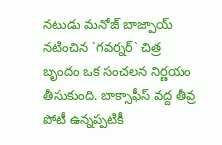నటుడు మనోజ్ బాజ్పాయ్ నటించిన `గవర్నర్` చిత్ర బృందం ఒక సంచలన నిర్ణయం తీసుకుంది. బాక్సాఫీస్ వద్ద తీవ్ర పోటీ ఉన్నప్పటికీ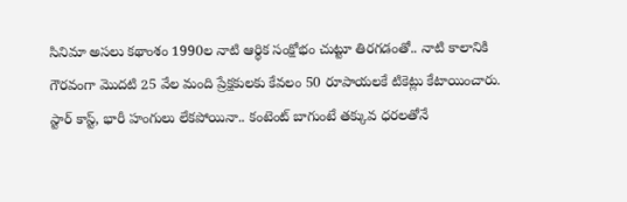సినిమా అసలు కథాంశం 1990ల నాటి ఆర్థిక సంక్షోభం చుట్టూ తిరగడంతో.. నాటి కాలానికి గౌరవంగా మొదటి 25 వేల మంది ప్రేక్షకులకు కేవలం 50 రూపాయలకే టికెట్లు కేటాయించారు. స్టార్ కాస్ట్, భారీ హంగులు లేకపోయినా.. కంటెంట్ బాగుంటే తక్కువ ధరలతోనే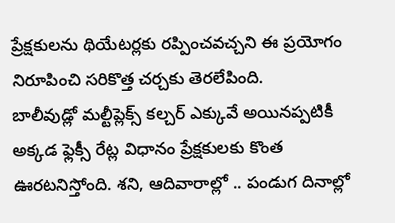ప్రేక్షకులను థియేటర్లకు రప్పించవచ్చని ఈ ప్రయోగం నిరూపించి సరికొత్త చర్చకు తెరలేపింది.
బాలీవుడ్లో మల్టీప్లెక్స్ కల్చర్ ఎక్కువే అయినప్పటికీ అక్కడ ఫ్లెక్సీ రేట్ల విధానం ప్రేక్షకులకు కొంత ఊరటనిస్తోంది. శని, ఆదివారాల్లో .. పండుగ దినాల్లో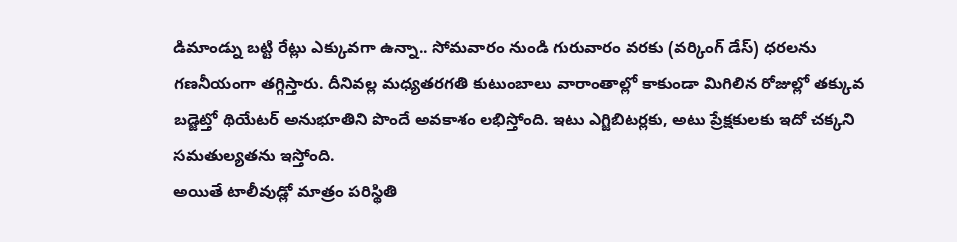డిమాండ్ను బట్టి రేట్లు ఎక్కువగా ఉన్నా.. సోమవారం నుండి గురువారం వరకు (వర్కింగ్ డేస్) ధరలను గణనీయంగా తగ్గిస్తారు. దీనివల్ల మధ్యతరగతి కుటుంబాలు వారాంతాల్లో కాకుండా మిగిలిన రోజుల్లో తక్కువ బడ్జెట్తో థియేటర్ అనుభూతిని పొందే అవకాశం లభిస్తోంది. ఇటు ఎగ్జిబిటర్లకు, అటు ప్రేక్షకులకు ఇదో చక్కని సమతుల్యతను ఇస్తోంది.
అయితే టాలీవుడ్లో మాత్రం పరిస్థితి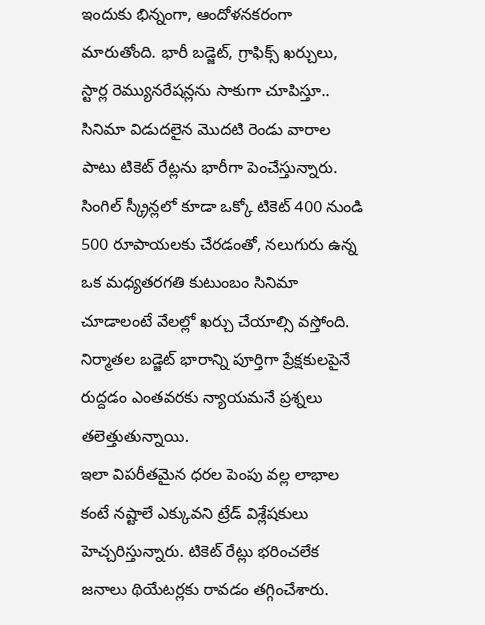ఇందుకు భిన్నంగా, ఆందోళనకరంగా మారుతోంది. భారీ బడ్జెట్, గ్రాఫిక్స్ ఖర్చులు, స్టార్ల రెమ్యునరేషన్లను సాకుగా చూపిస్తూ.. సినిమా విడుదలైన మొదటి రెండు వారాల పాటు టికెట్ రేట్లను భారీగా పెంచేస్తున్నారు. సింగిల్ స్క్రీన్లలో కూడా ఒక్కో టికెట్ 400 నుండి 500 రూపాయలకు చేరడంతో, నలుగురు ఉన్న ఒక మధ్యతరగతి కుటుంబం సినిమా చూడాలంటే వేలల్లో ఖర్చు చేయాల్సి వస్తోంది. నిర్మాతల బడ్జెట్ భారాన్ని పూర్తిగా ప్రేక్షకులపైనే రుద్దడం ఎంతవరకు న్యాయమనే ప్రశ్నలు తలెత్తుతున్నాయి.
ఇలా విపరీతమైన ధరల పెంపు వల్ల లాభాల కంటే నష్టాలే ఎక్కువని ట్రేడ్ విశ్లేషకులు హెచ్చరిస్తున్నారు. టికెట్ రేట్లు భరించలేక జనాలు థియేటర్లకు రావడం తగ్గించేశారు.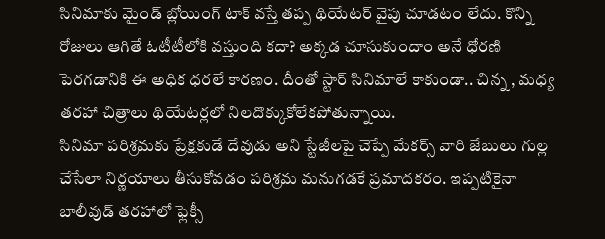సినిమాకు మైండ్ బ్లోయింగ్ టాక్ వస్తే తప్ప థియేటర్ వైపు చూడటం లేదు. కొన్ని రోజులు ఆగితే ఓటీటీలోకి వస్తుంది కదా? అక్కడ చూసుకుందాం అనే ధోరణి పెరగడానికి ఈ అధిక ధరలే కారణం. దీంతో స్టార్ సినిమాలే కాకుండా.. చిన్న , మధ్య తరహా చిత్రాలు థియేటర్లలో నిలదొక్కుకోలేకపోతున్నాయి.
సినిమా పరిశ్రమకు ప్రేక్షకుడే దేవుడు అని స్టేజీలపై చెప్పే మేకర్స్ వారి జేబులు గుల్ల చేసేలా నిర్ణయాలు తీసుకోవడం పరిశ్రమ మనుగడకే ప్రమాదకరం. ఇప్పటికైనా బాలీవుడ్ తరహాలో ఫ్లెక్సీ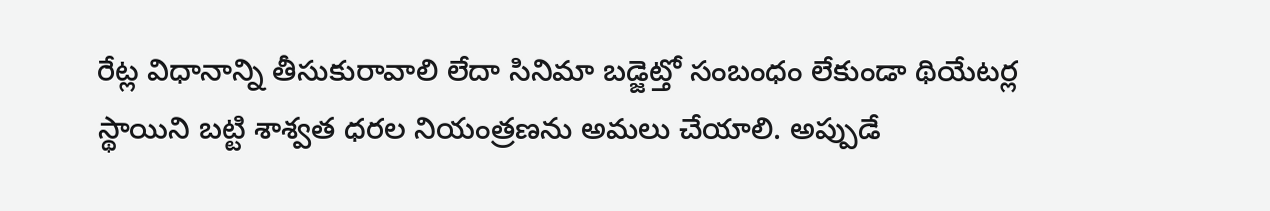రేట్ల విధానాన్ని తీసుకురావాలి లేదా సినిమా బడ్జెట్తో సంబంధం లేకుండా థియేటర్ల స్థాయిని బట్టి శాశ్వత ధరల నియంత్రణను అమలు చేయాలి. అప్పుడే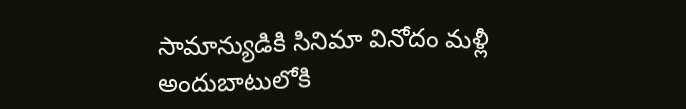సామాన్యుడికి సినిమా వినోదం మళ్లీ అందుబాటులోకి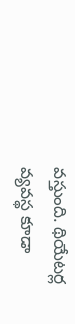వస్తుంది. థియేటర్ల వ్యవస్థ కూడా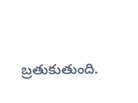బ్రతుకుతుంది.